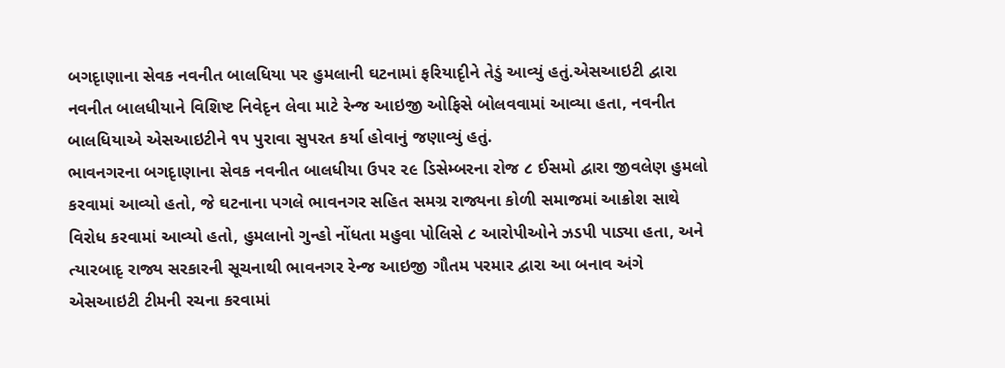બગદૃાણાના સેવક નવનીત બાલધિયા પર હુમલાની ઘટનામાં ફરિયાદૃીને તેડું આવ્યું હતું.એસઆઇટી દ્વારા નવનીત બાલધીયાને વિશિષ્ટ નિવેદૃન લેવા માટે રેન્જ આઇજી ઓફિસે બોલવવામાં આવ્યા હતા, નવનીત બાલધિયાએ એસઆઇટીને ૧૫ પુરાવા સુપરત કર્યા હોવાનું જણાવ્યું હતું.
ભાવનગરના બગદૃાણાના સેવક નવનીત બાલધીયા ઉપર ૨૯ ડિસેમ્બરના રોજ ૮ ઈસમો દ્વારા જીવલેણ હુમલો કરવામાં આવ્યો હતો, જે ઘટનાના પગલે ભાવનગર સહિત સમગ્ર રાજ્યના કોળી સમાજમાં આક્રોશ સાથે વિરોધ કરવામાં આવ્યો હતો, હુમલાનો ગુન્હો નોંધતા મહુવા પોલિસે ૮ આરોપીઓને ઝડપી પાડ્યા હતા, અને ત્યારબાદૃ રાજ્ય સરકારની સૂચનાથી ભાવનગર રેન્જ આઇજી ગૌતમ પરમાર દ્વારા આ બનાવ અંગે એસઆઇટી ટીમની રચના કરવામાં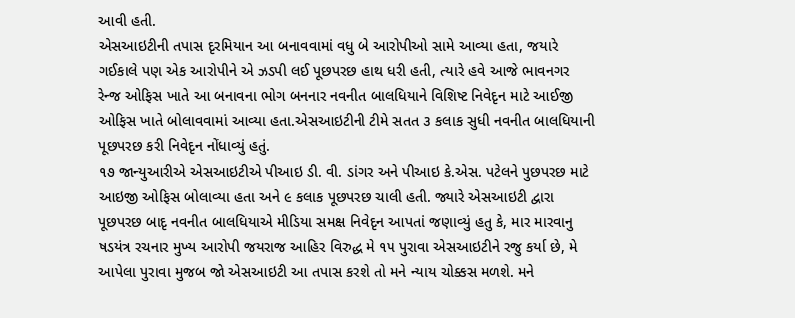આવી હતી.
એસઆઇટીની તપાસ દૃરમિયાન આ બનાવવામાં વધુ બે આરોપીઓ સામે આવ્યા હતા, જયારે ગઈકાલે પણ એક આરોપીને એ ઝડપી લઈ પૂછપરછ હાથ ધરી હતી, ત્યારે હવે આજે ભાવનગર રેન્જ ઓફિસ ખાતે આ બનાવના ભોગ બનનાર નવનીત બાલધિયાને વિશિષ્ટ નિવેદૃન માટે આઈજી ઓફિસ ખાતે બોલાવવામાં આવ્યા હતા.એસઆઇટીની ટીમે સતત ૩ કલાક સુધી નવનીત બાલધિયાની પૂછપરછ કરી નિવેદૃન નોંધાવ્યું હતું.
૧૭ જાન્યુઆરીએ એસઆઇટીએ પીઆઇ ડી. વી. ડાંગર અને પીઆઇ કે.એસ. પટેલને પુછપરછ માટે આઇજી ઓફિસ બોલાવ્યા હતા અને ૯ કલાક પૂછપરછ ચાલી હતી. જ્યારે એસઆઇટી દ્વારા પૂછપરછ બાદૃ નવનીત બાલધિયાએ મીડિયા સમક્ષ નિવેદૃન આપતાં જણાવ્યું હતુ કે, માર મારવાનુ ષડયંત્ર રચનાર મુખ્ય આરોપી જયરાજ આહિર વિરુદ્ધ મે ૧૫ પુરાવા એસઆઇટીને રજુ કર્યા છે, મે આપેલા પુરાવા મુજબ જો એસઆઇટી આ તપાસ કરશે તો મને ન્યાય ચોક્કસ મળશે. મને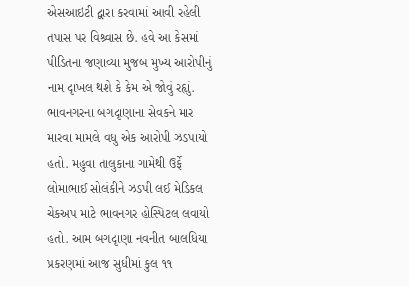એસઆઇટી દ્વારા કરવામાં આવી રહેલી તપાસ પર વિશ્ર્વાસ છે. હવે આ કેસમાં પીડિતના જણાવ્યા મુજબ મુખ્ય આરોપીનું નામ દૃાખલ થશે કે કેમ એ જોવું રહૃાું.
ભાવનગરના બગદૃાણાના સેવકને માર મારવા મામલે વધુ એક આરોપી ઝડપાયો હતો. મહુવા તાલુકાના ગામેથી ઉર્ફે લોમાભાઈ સોલંકીને ઝડપી લઈ મેડિકલ ચેકઅપ માટે ભાવનગર હોસ્પિટલ લવાયો હતો. આમ બગદૃાણા નવનીત બાલધિયા પ્રકરણમાં આજ સુધીમાં કુલ ૧૧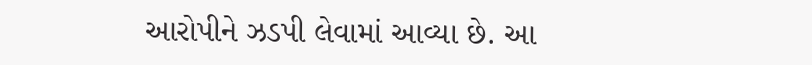આરોપીને ઝડપી લેવામાં આવ્યા છે. આ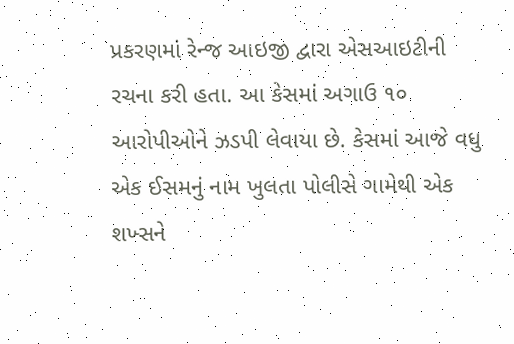પ્રકરણમાં રેન્જ આઇજી દ્વારા એસઆઇટીની રચના કરી હતા. આ કેસમાં અગાઉ ૧૦ આરોપીઓને ઝડપી લેવાયા છે. કેસમાં આજે વધુ એક ઈસમનું નામ ખુલતા પોલીસે ગામેથી એક શખ્સને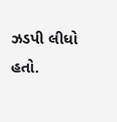ઝડપી લીધો હતો.